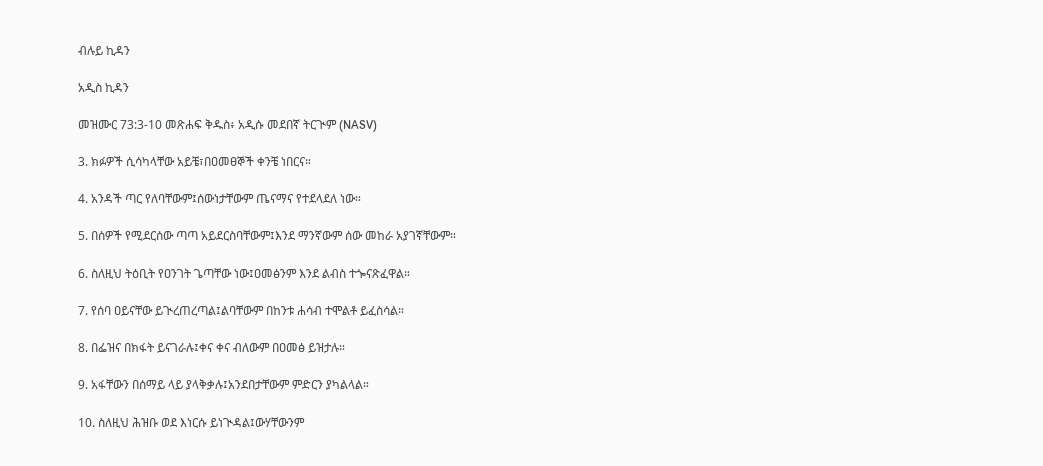ብሉይ ኪዳን

አዲስ ኪዳን

መዝሙር 73:3-10 መጽሐፍ ቅዱስ፥ አዲሱ መደበኛ ትርጒም (NASV)

3. ክፉዎች ሲሳካላቸው አይቼ፣በዐመፀኞች ቀንቼ ነበርና።

4. አንዳች ጣር የለባቸውም፤ሰውነታቸውም ጤናማና የተደላደለ ነው።

5. በሰዎች የሚደርሰው ጣጣ አይደርስባቸውም፤እንደ ማንኛውም ሰው መከራ አያገኛቸውም።

6. ስለዚህ ትዕቢት የዐንገት ጌጣቸው ነው፤ዐመፅንም እንደ ልብስ ተጐናጽፈዋል።

7. የሰባ ዐይናቸው ይጒረጠረጣል፤ልባቸውም በከንቱ ሐሳብ ተሞልቶ ይፈስሳል።

8. በፌዝና በክፋት ይናገራሉ፤ቀና ቀና ብለውም በዐመፅ ይዝታሉ።

9. አፋቸውን በሰማይ ላይ ያላቅቃሉ፤አንደበታቸውም ምድርን ያካልላል።

10. ስለዚህ ሕዝቡ ወደ እነርሱ ይነጒዳል፤ውሃቸውንም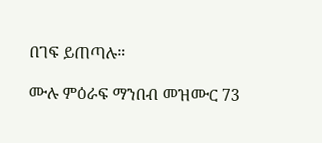በገፍ ይጠጣሉ።

ሙሉ ምዕራፍ ማንበብ መዝሙር 73